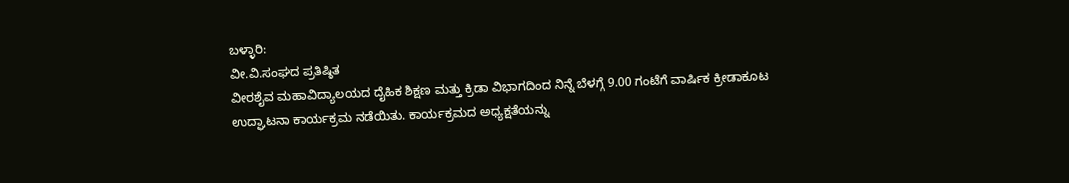ಬಳ್ಳಾರಿ:
ವೀ.ವಿ.ಸಂಘದ ಪ್ರತಿಷ್ಠಿತ
ವೀರಶೈವ ಮಹಾವಿದ್ಯಾಲಯದ ದೈಹಿಕ ಶಿಕ್ಷಣ ಮತ್ತು ಕ್ರಿಡಾ ವಿಭಾಗದಿಂದ ನಿನ್ನೆ ಬೆಳಗ್ಗೆ 9.00 ಗಂಟೆಗೆ ವಾರ್ಷಿಕ ಕ್ರೀಡಾಕೂಟ ಉದ್ಘಾಟನಾ ಕಾರ್ಯಕ್ರಮ ನಡೆಯಿತು. ಕಾರ್ಯಕ್ರಮದ ಅಧ್ಯಕ್ಷತೆಯನ್ನು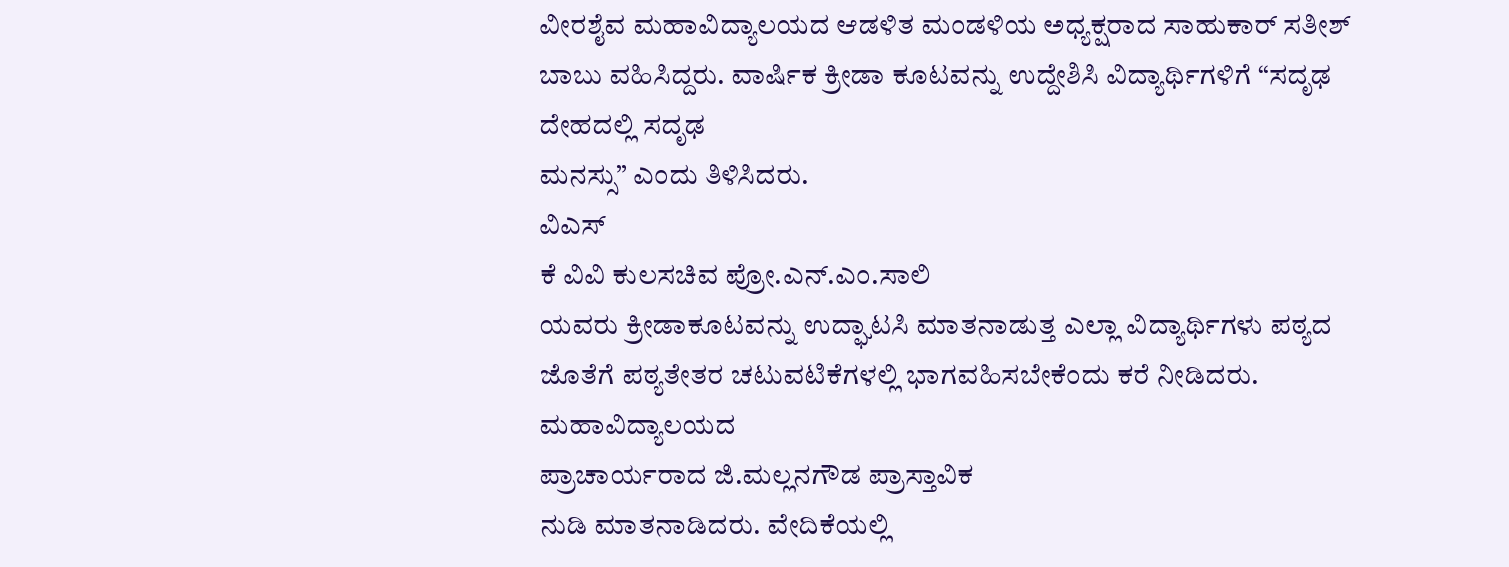ವೀರಶೈವ ಮಹಾವಿದ್ಯಾಲಯದ ಆಡಳಿತ ಮಂಡಳಿಯ ಅಧ್ಯಕ್ಷರಾದ ಸಾಹುಕಾರ್ ಸತೀಶ್ ಬಾಬು ವಹಿಸಿದ್ದರು. ವಾರ್ಷಿಕ ಕ್ರೀಡಾ ಕೂಟವನ್ನು ಉದ್ದೇಶಿಸಿ ವಿದ್ಯಾರ್ಥಿಗಳಿಗೆ “ಸದೃಢ ದೇಹದಲ್ಲಿ ಸದೃಢ
ಮನಸ್ಸು” ಎಂದು ತಿಳಿಸಿದರು.
ವಿಎಸ್
ಕೆ ವಿವಿ ಕುಲಸಚಿವ ಪ್ರೋ.ಎನ್.ಎಂ.ಸಾಲಿ
ಯವರು ಕ್ರೀಡಾಕೂಟವನ್ನು ಉದ್ಘಾಟಸಿ ಮಾತನಾಡುತ್ತ ಎಲ್ಲಾ ವಿದ್ಯಾರ್ಥಿಗಳು ಪಠ್ಯದ ಜೊತೆಗೆ ಪಠ್ಯತೇತರ ಚಟುವಟಿಕೆಗಳಲ್ಲಿ ಭಾಗವಹಿಸಬೇಕೆಂದು ಕರೆ ನೀಡಿದರು.
ಮಹಾವಿದ್ಯಾಲಯದ
ಪ್ರಾಚಾರ್ಯರಾದ ಜಿ.ಮಲ್ಲನಗೌಡ ಪ್ರಾಸ್ತಾವಿಕ
ನುಡಿ ಮಾತನಾಡಿದರು. ವೇದಿಕೆಯಲ್ಲಿ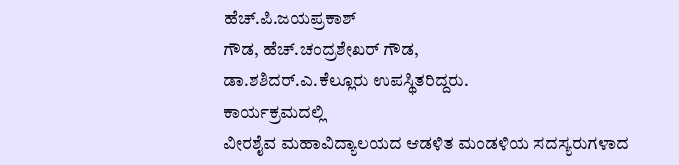ಹೆಚ್.ಪಿ.ಜಯಪ್ರಕಾಶ್
ಗೌಡ, ಹೆಚ್.ಚಂದ್ರಶೇಖರ್ ಗೌಡ,
ಡಾ.ಶಶಿದರ್.ಎ.ಕೆಲ್ಲೂರು ಉಪಸ್ಥಿತರಿದ್ದರು.
ಕಾರ್ಯಕ್ರಮದಲ್ಲಿ
ವೀರಶೈವ ಮಹಾವಿದ್ಯಾಲಯದ ಆಡಳಿತ ಮಂಡಳಿಯ ಸದಸ್ಯರುಗಳಾದ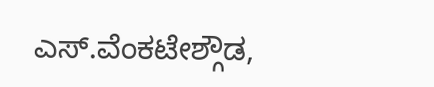ಎಸ್.ವೆಂಕಟೇಶ್ಗೌಡ,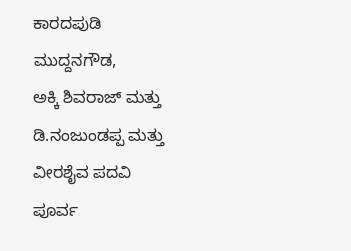ಕಾರದಪುಡಿ ಮುದ್ದನಗೌಡ,
ಅಕ್ಕಿ ಶಿವರಾಜ್ ಮತ್ತು
ಡಿ.ನಂಜುಂಡಪ್ಪ ಮತ್ತು ವೀರಶೈವ ಪದವಿ ಪೂರ್ವ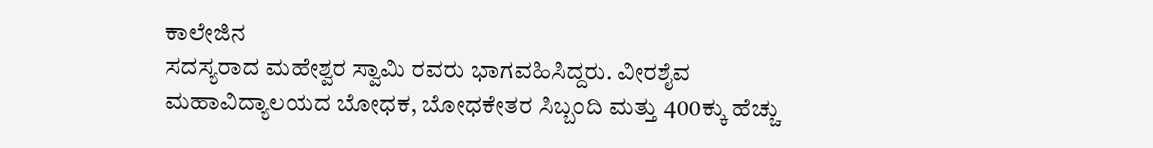ಕಾಲೇಜಿನ
ಸದಸ್ಯರಾದ ಮಹೇಶ್ವರ ಸ್ವಾಮಿ ರವರು ಭಾಗವಹಿಸಿದ್ದರು. ವೀರಶೈವ
ಮಹಾವಿದ್ಯಾಲಯದ ಬೋಧಕ, ಬೋಧಕೇತರ ಸಿಬ್ಬಂದಿ ಮತ್ತು 400ಕ್ಕು ಹೆಚ್ಚು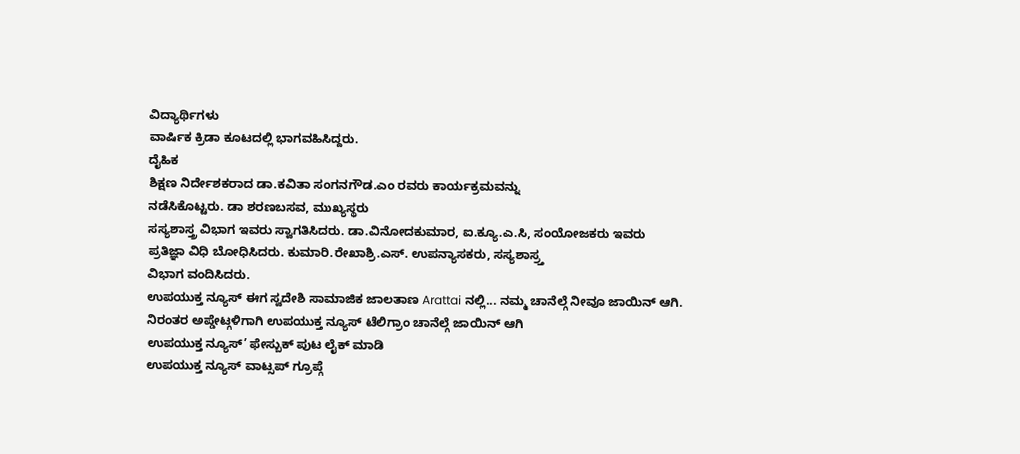ವಿದ್ಯಾರ್ಥಿಗಳು
ವಾರ್ಷಿಕ ಕ್ರಿಡಾ ಕೂಟದಲ್ಲಿ ಭಾಗವಹಿಸಿದ್ದರು.
ದೈಹಿಕ
ಶಿಕ್ಷಣ ನಿರ್ದೇಶಕರಾದ ಡಾ.ಕವಿತಾ ಸಂಗನಗೌಡ.ಎಂ ರವರು ಕಾರ್ಯಕ್ರಮವನ್ನು
ನಡೆಸಿಕೊಟ್ಟರು. ಡಾ ಶರಣಬಸವ, ಮುಖ್ಯಸ್ಥರು
ಸಸ್ಯಶಾಸ್ತ್ರ ವಿಭಾಗ ಇವರು ಸ್ವಾಗತಿಸಿದರು. ಡಾ.ವಿನೋದಕುಮಾರ, ಐ.ಕ್ಯೂ.ಎ.ಸಿ, ಸಂಯೋಜಕರು ಇವರು
ಪ್ರತಿಜ್ಞಾ ವಿಧಿ ಬೋಧಿಸಿದರು. ಕುಮಾರಿ.ರೇಖಾಶ್ರಿ.ಎಸ್. ಉಪನ್ಯಾಸಕರು, ಸಸ್ಯಶಾಸ್ರ್ತ
ವಿಭಾಗ ವಂದಿಸಿದರು.
ಉಪಯುಕ್ತ ನ್ಯೂಸ್ ಈಗ ಸ್ವದೇಶಿ ಸಾಮಾಜಿಕ ಜಾಲತಾಣ Arattai ನಲ್ಲಿ... ನಮ್ಮ ಚಾನೆಲ್ಗೆ ನೀವೂ ಜಾಯಿನ್ ಆಗಿ.
ನಿರಂತರ ಅಪ್ಡೇಟ್ಗಳಿಗಾಗಿ ಉಪಯುಕ್ತ ನ್ಯೂಸ್ ಟೆಲಿಗ್ರಾಂ ಚಾನೆಲ್ಗೆ ಜಾಯಿನ್ ಆಗಿ
ಉಪಯುಕ್ತ ನ್ಯೂಸ್’ ಫೇಸ್ಬುಕ್ ಪುಟ ಲೈಕ್ ಮಾಡಿ
ಉಪಯುಕ್ತ ನ್ಯೂಸ್ ವಾಟ್ಸಪ್ ಗ್ರೂಪ್ಗೆ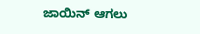ಜಾಯಿನ್ ಆಗಲು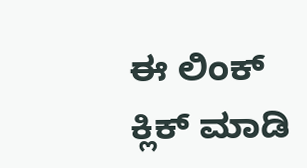ಈ ಲಿಂಕ್ ಕ್ಲಿಕ್ ಮಾಡಿ